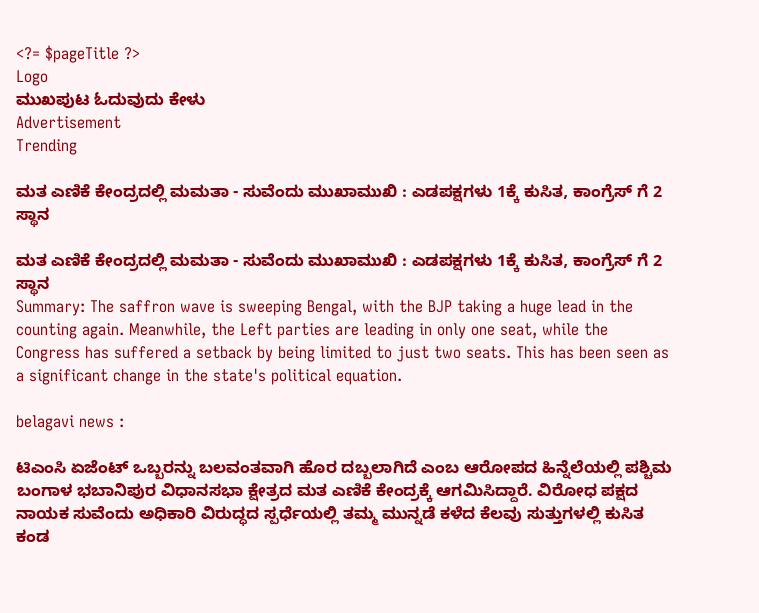<?= $pageTitle ?>
Logo
ಮುಖಪುಟ ಓದುವುದು ಕೇಳು
Advertisement
Trending

ಮತ ಎಣಿಕೆ ಕೇಂದ್ರದಲ್ಲಿ ಮಮತಾ - ಸುವೆಂದು ಮುಖಾಮುಖಿ : ಎಡಪಕ್ಷಗಳು 1ಕ್ಕೆ ಕುಸಿತ, ಕಾಂಗ್ರೆಸ್ ಗೆ 2 ಸ್ಥಾನ

ಮತ ಎಣಿಕೆ ಕೇಂದ್ರದಲ್ಲಿ ಮಮತಾ - ಸುವೆಂದು ಮುಖಾಮುಖಿ : ಎಡಪಕ್ಷಗಳು 1ಕ್ಕೆ ಕುಸಿತ, ಕಾಂಗ್ರೆಸ್ ಗೆ 2 ಸ್ಥಾನ
Summary: The saffron wave is sweeping Bengal, with the BJP taking a huge lead in the counting again. Meanwhile, the Left parties are leading in only one seat, while the Congress has suffered a setback by being limited to just two seats. This has been seen as a significant change in the state's political equation.

belagavi news :

ಟಿಎಂಸಿ ಏಜೆಂಟ್ ಒಬ್ಬರನ್ನು ಬಲವಂತವಾಗಿ ಹೊರ ದಬ್ಬಲಾಗಿದೆ ಎಂಬ ಆರೋಪದ ಹಿನ್ನೆಲೆಯಲ್ಲಿ ಪಶ್ಚಿಮ ಬಂಗಾಳ ಭಬಾನಿಪುರ ವಿಧಾನಸಭಾ ಕ್ಷೇತ್ರದ ಮತ ಎಣಿಕೆ ಕೇಂದ್ರಕ್ಕೆ ಆಗಮಿಸಿದ್ದಾರೆ. ವಿರೋಧ ಪಕ್ಷದ ನಾಯಕ ಸುವೆಂದು ಅಧಿಕಾರಿ ವಿರುದ್ಧದ ಸ್ಪರ್ಧೆಯಲ್ಲಿ ತಮ್ಮ ಮುನ್ನಡೆ ಕಳೆದ ಕೆಲವು ಸುತ್ತುಗಳಲ್ಲಿ ಕುಸಿತ ಕಂಡ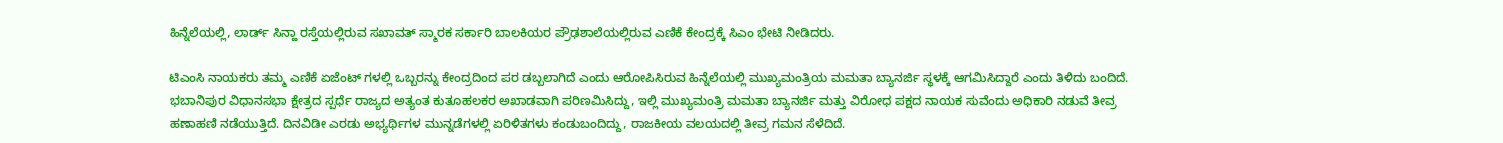ಹಿನ್ನೆಲೆಯಲ್ಲಿ, ಲಾರ್ಡ್ ಸಿನ್ಹಾ ರಸ್ತೆಯಲ್ಲಿರುವ ಸಖಾವತ್ ಸ್ಮಾರಕ ಸರ್ಕಾರಿ ಬಾಲಕಿಯರ ಪ್ರೌಢಶಾಲೆಯಲ್ಲಿರುವ ಎಣಿಕೆ ಕೇಂದ್ರಕ್ಕೆ ಸಿಎಂ ಭೇಟಿ ನೀಡಿದರು.

ಟಿಎಂಸಿ ನಾಯಕರು ತಮ್ಮ ಎಣಿಕೆ ಏಜೆಂಟ್ ಗಳಲ್ಲಿ ಒಬ್ಬರನ್ನು ಕೇಂದ್ರದಿಂದ ಪರ ಡಬ್ಬಲಾಗಿದೆ ಎಂದು ಆರೋಪಿಸಿರುವ ಹಿನ್ನೆಲೆಯಲ್ಲಿ ಮುಖ್ಯಮಂತ್ರಿಯ ಮಮತಾ ಬ್ಯಾನರ್ಜಿ ಸ್ಥಳಕ್ಕೆ ಆಗಮಿಸಿದ್ದಾರೆ ಎಂದು ತಿಳಿದು ಬಂದಿದೆ. ಭಬಾನಿಪುರ ವಿಧಾನಸಭಾ ಕ್ಷೇತ್ರದ ಸ್ಪರ್ಧೆ ರಾಜ್ಯದ ಅತ್ಯಂತ ಕುತೂಹಲಕರ ಅಖಾಡವಾಗಿ ಪರಿಣಮಿಸಿದ್ದು, ಇಲ್ಲಿ ಮುಖ್ಯಮಂತ್ರಿ ಮಮತಾ ಬ್ಯಾನರ್ಜಿ ಮತ್ತು ವಿರೋಧ ಪಕ್ಷದ ನಾಯಕ ಸುವೆಂದು ಅಧಿಕಾರಿ ನಡುವೆ ತೀವ್ರ ಹಣಾಹಣಿ ನಡೆಯುತ್ತಿದೆ. ದಿನವಿಡೀ ಎರಡು ಅಭ್ಯರ್ಥಿಗಳ ಮುನ್ನಡೆಗಳಲ್ಲಿ ಏರಿಳಿತಗಳು ಕಂಡುಬಂದಿದ್ದು, ರಾಜಕೀಯ ವಲಯದಲ್ಲಿ ತೀವ್ರ ಗಮನ ಸೆಳೆದಿದೆ.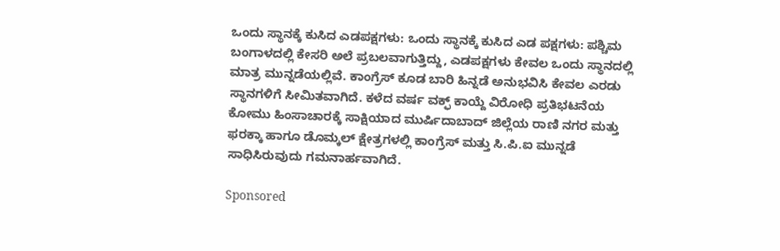ಒಂದು ಸ್ಥಾನಕ್ಕೆ ಕುಸಿದ ಎಡಪಕ್ಷಗಳು: ಒಂದು ಸ್ಥಾನಕ್ಕೆ ಕುಸಿದ ಎಡ ಪಕ್ಷಗಳು: ಪಶ್ಚಿಮ ಬಂಗಾಳದಲ್ಲಿ ಕೇಸರಿ ಅಲೆ ಪ್ರಬಲವಾಗುತ್ತಿದ್ದು, ಎಡಪಕ್ಷಗಳು ಕೇವಲ ಒಂದು ಸ್ಥಾನದಲ್ಲಿ ಮಾತ್ರ ಮುನ್ನಡೆಯಲ್ಲಿವೆ. ಕಾಂಗ್ರೆಸ್ ಕೂಡ ಬಾರಿ ಹಿನ್ನಡೆ ಅನುಭವಿಸಿ ಕೇವಲ ಎರಡು ಸ್ಥಾನಗಳಿಗೆ ಸೀಮಿತವಾಗಿದೆ. ಕಳೆದ ವರ್ಷ ವಕ್ಫ್ ಕಾಯ್ದೆ ವಿರೋಧಿ ಪ್ರತಿಭಟನೆಯ ಕೋಮು ಹಿಂಸಾಚಾರಕ್ಕೆ ಸಾಕ್ಷಿಯಾದ ಮುರ್ಷಿದಾಬಾದ್ ಜಿಲ್ಲೆಯ ರಾಣಿ ನಗರ ಮತ್ತು ಫರಕ್ಕಾ ಹಾಗೂ ಡೊಮ್ಕಲ್ ಕ್ಷೇತ್ರಗಳಲ್ಲಿ ಕಾಂಗ್ರೆಸ್ ಮತ್ತು ಸಿ.ಪಿ.ಐ ಮುನ್ನಡೆ ಸಾಧಿಸಿರುವುದು ಗಮನಾರ್ಹವಾಗಿದೆ.

Sponsored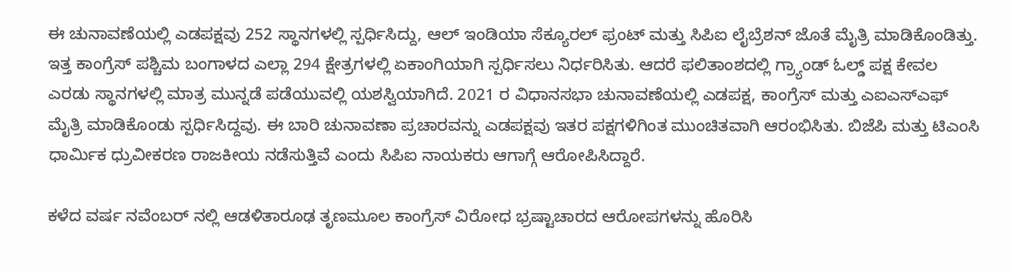ಈ ಚುನಾವಣೆಯಲ್ಲಿ ಎಡಪಕ್ಷವು 252 ಸ್ಥಾನಗಳಲ್ಲಿ ಸ್ಪರ್ಧಿಸಿದ್ದು, ಆಲ್ ಇಂಡಿಯಾ ಸೆಕ್ಯೂರಲ್ ಫ್ರಂಟ್ ಮತ್ತು ಸಿಪಿಐ ಲೈಬ್ರೆಶನ್ ಜೊತೆ ಮೈತ್ರಿ ಮಾಡಿಕೊಂಡಿತ್ತು. ಇತ್ತ ಕಾಂಗ್ರೆಸ್ ಪಶ್ಚಿಮ ಬಂಗಾಳದ ಎಲ್ಲಾ 294 ಕ್ಷೇತ್ರಗಳಲ್ಲಿ ಏಕಾಂಗಿಯಾಗಿ ಸ್ಪರ್ಧಿಸಲು ನಿರ್ಧರಿಸಿತು. ಆದರೆ ಫಲಿತಾಂಶದಲ್ಲಿ ಗ್ರ್ಯಾಂಡ್ ಓಲ್ಡ್ ಪಕ್ಷ ಕೇವಲ ಎರಡು ಸ್ಥಾನಗಳಲ್ಲಿ ಮಾತ್ರ ಮುನ್ನಡೆ ಪಡೆಯುವಲ್ಲಿ ಯಶಸ್ವಿಯಾಗಿದೆ. 2021 ರ ವಿಧಾನಸಭಾ ಚುನಾವಣೆಯಲ್ಲಿ ಎಡಪಕ್ಷ, ಕಾಂಗ್ರೆಸ್ ಮತ್ತು ಎಐಎಸ್ಎಫ್ ಮೈತ್ರಿ ಮಾಡಿಕೊಂಡು ಸ್ಪರ್ಧಿಸಿದ್ದವು. ಈ ಬಾರಿ ಚುನಾವಣಾ ಪ್ರಚಾರವನ್ನು ಎಡಪಕ್ಷವು ಇತರ ಪಕ್ಷಗಳಿಗಿಂತ ಮುಂಚಿತವಾಗಿ ಆರಂಭಿಸಿತು. ಬಿಜೆಪಿ ಮತ್ತು ಟಿಎಂಸಿ ಧಾರ್ಮಿಕ ಧ್ರುವೀಕರಣ ರಾಜಕೀಯ ನಡೆಸುತ್ತಿವೆ ಎಂದು ಸಿಪಿಐ ನಾಯಕರು ಆಗಾಗ್ಗೆ ಆರೋಪಿಸಿದ್ದಾರೆ.

ಕಳೆದ ವರ್ಷ ನವೆಂಬರ್ ನಲ್ಲಿ ಆಡಳಿತಾರೂಢ ತೃಣಮೂಲ ಕಾಂಗ್ರೆಸ್ ವಿರೋಧ ಭ್ರಷ್ಟಾಚಾರದ ಆರೋಪಗಳನ್ನು ಹೊರಿಸಿ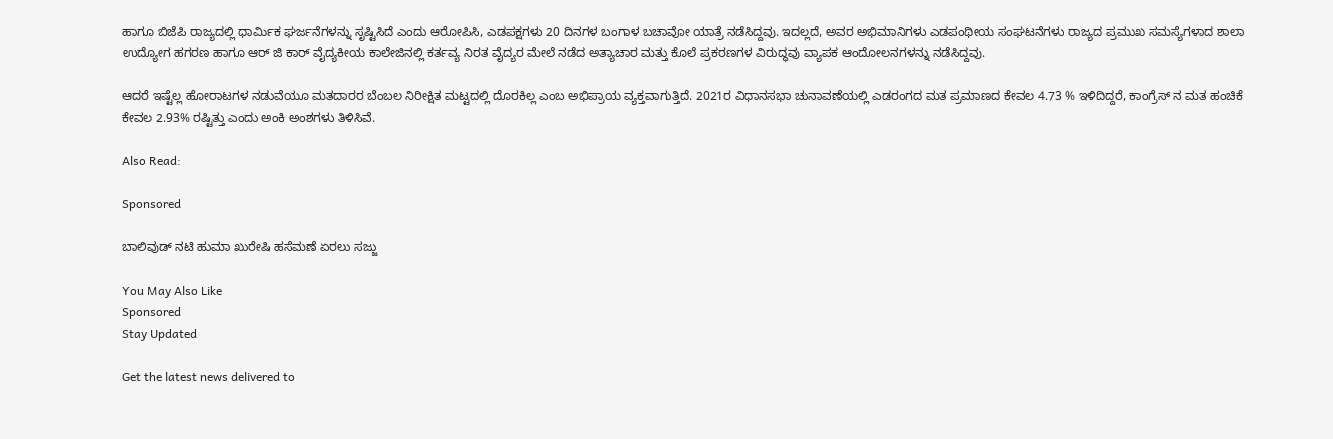ಹಾಗೂ ಬಿಜೆಪಿ ರಾಜ್ಯದಲ್ಲಿ ಧಾರ್ಮಿಕ ಘರ್ಜನೆಗಳನ್ನು ಸೃಷ್ಟಿಸಿದೆ ಎಂದು ಆರೋಪಿಸಿ, ಎಡಪಕ್ಷಗಳು 20 ದಿನಗಳ ಬಂಗಾಳ ಬಚಾವೋ ಯಾತ್ರೆ ನಡೆಸಿದ್ದವು. ಇದಲ್ಲದೆ, ಅವರ ಅಭಿಮಾನಿಗಳು ಎಡಪಂಥೀಯ ಸಂಘಟನೆಗಳು ರಾಜ್ಯದ ಪ್ರಮುಖ ಸಮಸ್ಯೆಗಳಾದ ಶಾಲಾ ಉದ್ಯೋಗ ಹಗರಣ ಹಾಗೂ ಆರ್ ಜಿ ಕಾರ್ ವೈದ್ಯಕೀಯ ಕಾಲೇಜಿನಲ್ಲಿ ಕರ್ತವ್ಯ ನಿರತ ವೈದ್ಯರ ಮೇಲೆ ನಡೆದ ಅತ್ಯಾಚಾರ ಮತ್ತು ಕೊಲೆ ಪ್ರಕರಣಗಳ ವಿರುದ್ಧವು ವ್ಯಾಪಕ ಆಂದೋಲನಗಳನ್ನು ನಡೆಸಿದ್ದವು.

ಆದರೆ ಇಷ್ಟೆಲ್ಲ ಹೋರಾಟಗಳ ನಡುವೆಯೂ ಮತದಾರರ ಬೆಂಬಲ ನಿರೀಕ್ಷಿತ ಮಟ್ಟದಲ್ಲಿ ದೊರಕಿಲ್ಲ ಎಂಬ ಅಭಿಪ್ರಾಯ ವ್ಯಕ್ತವಾಗುತ್ತಿದೆ. 2021ರ ವಿಧಾನಸಭಾ ಚುನಾವಣೆಯಲ್ಲಿ ಎಡರಂಗದ ಮತ ಪ್ರಮಾಣದ ಕೇವಲ 4.73 % ಇಳಿದಿದ್ದರೆ, ಕಾಂಗ್ರೆಸ್ ನ ಮತ ಹಂಚಿಕೆ ಕೇವಲ 2.93% ರಷ್ಟಿತ್ತು ಎಂದು ಅಂಕಿ ಅಂಶಗಳು ತಿಳಿಸಿವೆ.

Also Read:

Sponsored

ಬಾಲಿವುಡ್ ನಟಿ ಹುಮಾ ಖುರೇಷಿ ಹಸೆಮಣೆ ಏರಲು ಸಜ್ಜು

You May Also Like
Sponsored
Stay Updated

Get the latest news delivered to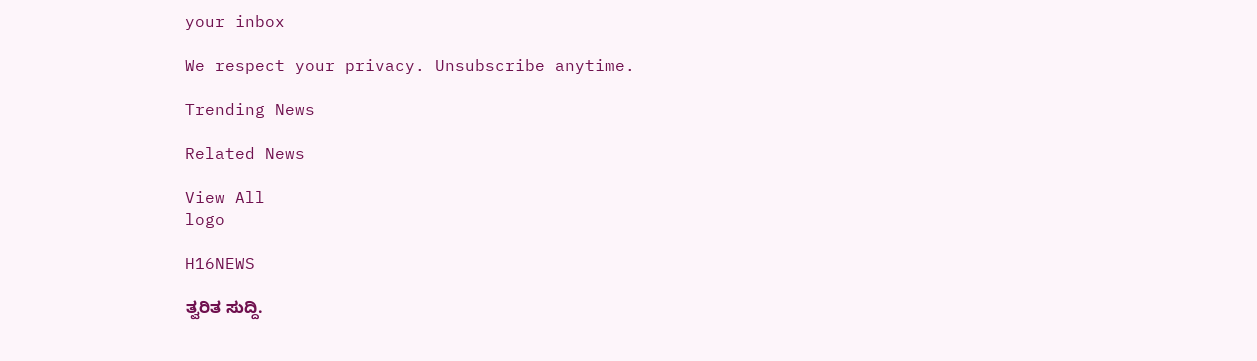your inbox

We respect your privacy. Unsubscribe anytime.

Trending News

Related News

View All
logo

H16NEWS

ತ್ವರಿತ ಸುದ್ದಿ.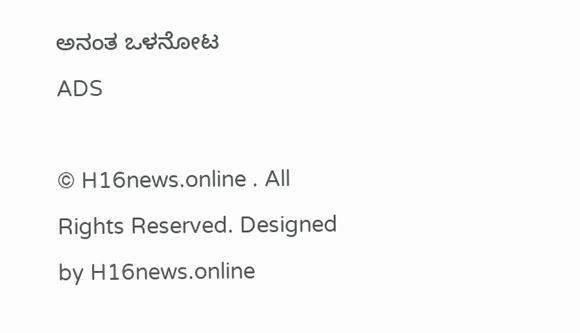ಅನಂತ ಒಳನೋಟ
ADS

© H16news.online . All Rights Reserved. Designed by H16news.online